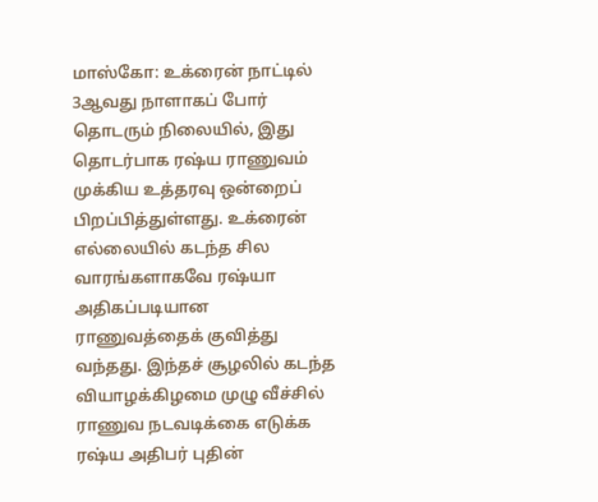மாஸ்கோ: உக்ரைன் நாட்டில் 3ஆவது நாளாகப் போர் தொடரும் நிலையில், இது தொடர்பாக ரஷ்ய ராணுவம் முக்கிய உத்தரவு ஒன்றைப் பிறப்பித்துள்ளது. உக்ரைன் எல்லையில் கடந்த சில வாரங்களாகவே ரஷ்யா அதிகப்படியான ராணுவத்தைக் குவித்து வந்தது. இந்தச் சூழலில் கடந்த வியாழக்கிழமை முழு வீச்சில் ராணுவ நடவடிக்கை எடுக்க ரஷ்ய அதிபர் புதின்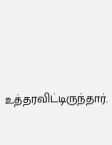உத்தரவிட்டிருந்தார்.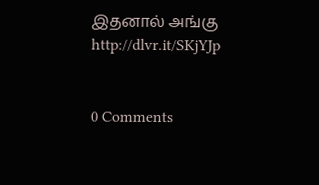இதனால் அங்கு
http://dlvr.it/SKjYJp


0 Comments